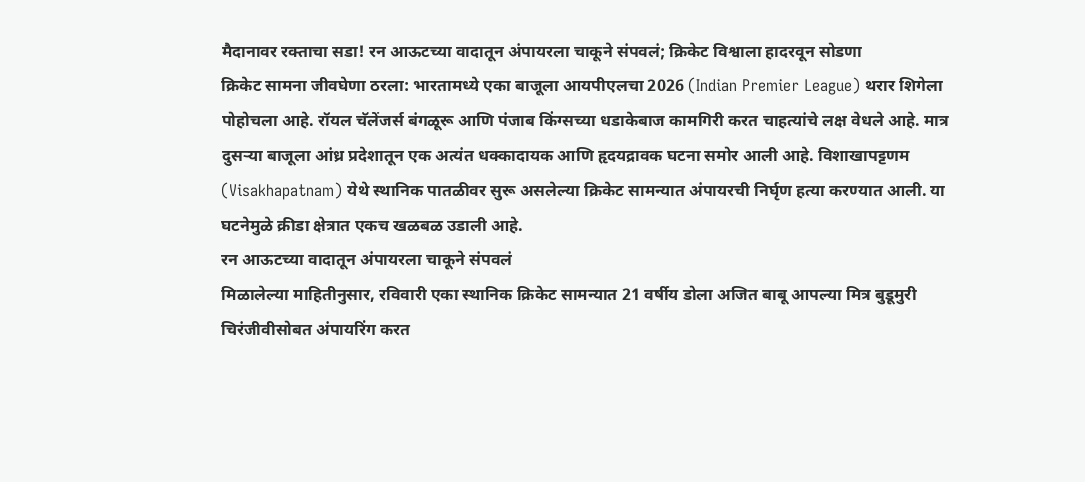मैदानावर रक्ताचा सडा! रन आऊटच्या वादातून अंपायरला चाकूने संपवलं; क्रिकेट विश्वाला हादरवून सोडणा
क्रिकेट सामना जीवघेणा ठरला: भारतामध्ये एका बाजूला आयपीएलचा 2026 (Indian Premier League) थरार शिगेला पोहोचला आहे. रॉयल चॅलेंजर्स बंगळूरू आणि पंजाब किंग्सच्या धडाकेबाज कामगिरी करत चाहत्यांचे लक्ष वेधले आहे. मात्र दुसऱ्या बाजूला आंध्र प्रदेशातून एक अत्यंत धक्कादायक आणि हृदयद्रावक घटना समोर आली आहे. विशाखापट्टणम (Visakhapatnam) येथे स्थानिक पातळीवर सुरू असलेल्या क्रिकेट सामन्यात अंपायरची निर्घृण हत्या करण्यात आली. या घटनेमुळे क्रीडा क्षेत्रात एकच खळबळ उडाली आहे.
रन आऊटच्या वादातून अंपायरला चाकूने संपवलं
मिळालेल्या माहितीनुसार, रविवारी एका स्थानिक क्रिकेट सामन्यात 21 वर्षीय डोला अजित बाबू आपल्या मित्र बुडूमुरी चिरंजीवीसोबत अंपायरिंग करत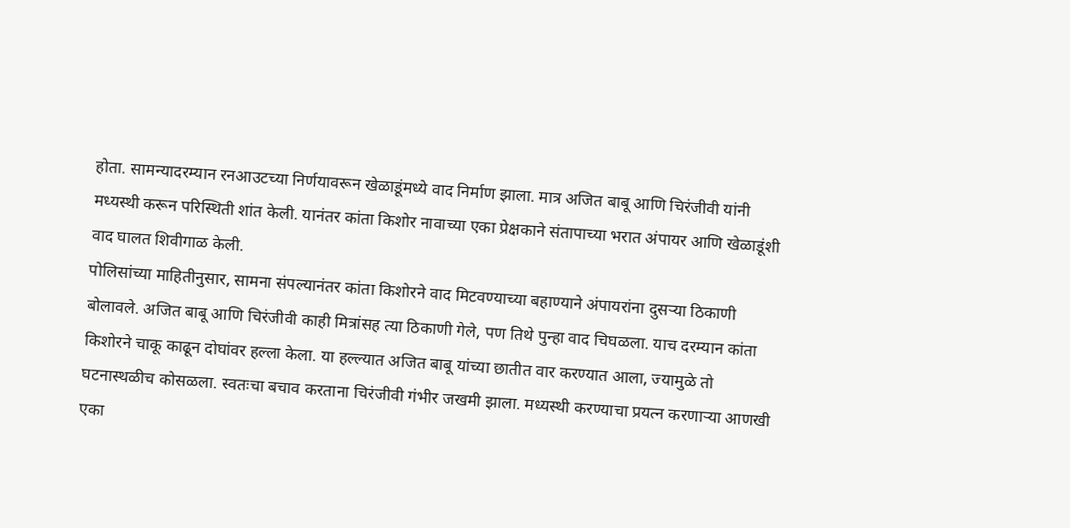होता. सामन्यादरम्यान रनआउटच्या निर्णयावरून खेळाडूंमध्ये वाद निर्माण झाला. मात्र अजित बाबू आणि चिरंजीवी यांनी मध्यस्थी करून परिस्थिती शांत केली. यानंतर कांता किशोर नावाच्या एका प्रेक्षकाने संतापाच्या भरात अंपायर आणि खेळाडूंशी वाद घालत शिवीगाळ केली.
पोलिसांच्या माहितीनुसार, सामना संपल्यानंतर कांता किशोरने वाद मिटवण्याच्या बहाण्याने अंपायरांना दुसऱ्या ठिकाणी बोलावले. अजित बाबू आणि चिरंजीवी काही मित्रांसह त्या ठिकाणी गेले, पण तिथे पुन्हा वाद चिघळला. याच दरम्यान कांता किशोरने चाकू काढून दोघांवर हल्ला केला. या हल्ल्यात अजित बाबू यांच्या छातीत वार करण्यात आला, ज्यामुळे तो घटनास्थळीच कोसळला. स्वतःचा बचाव करताना चिरंजीवी गंभीर जखमी झाला. मध्यस्थी करण्याचा प्रयत्न करणाऱ्या आणखी एका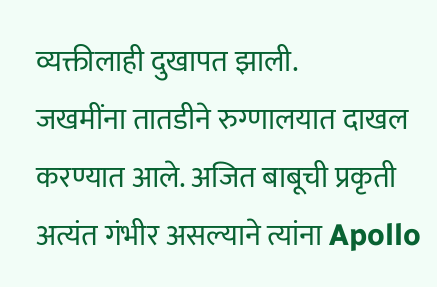व्यक्तीलाही दुखापत झाली.
जखमींना तातडीने रुग्णालयात दाखल करण्यात आले. अजित बाबूची प्रकृती अत्यंत गंभीर असल्याने त्यांना Apollo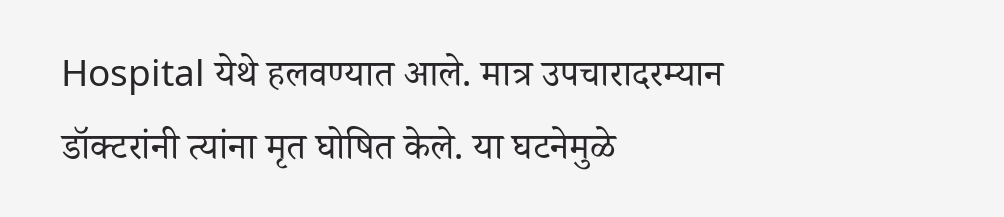Hospital येथे हलवण्यात आले. मात्र उपचारादरम्यान डॉक्टरांनी त्यांना मृत घोषित केले. या घटनेमुळे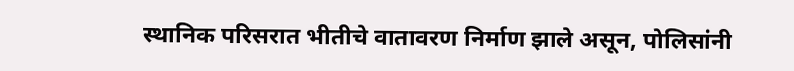स्थानिक परिसरात भीतीचे वातावरण निर्माण झाले असून, पोलिसांनी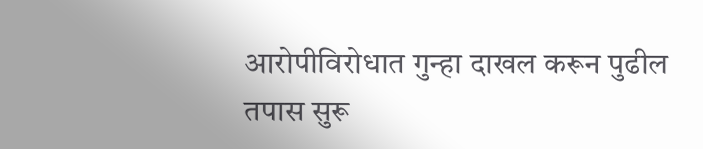आरोपीविरोधात गुन्हा दाखल करून पुढील तपास सुरू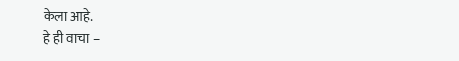केला आहे.
हे ही वाचा –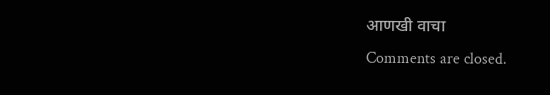आणखी वाचा
Comments are closed.